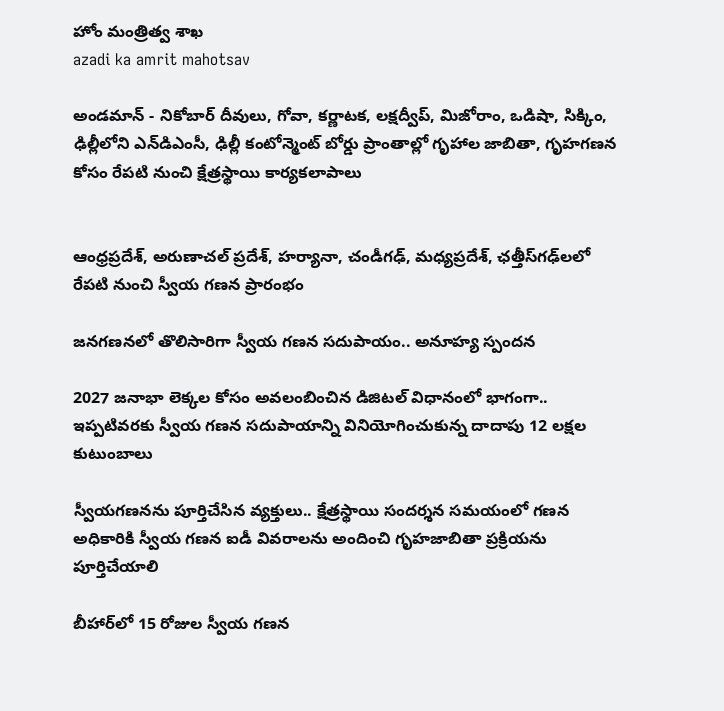హోం మంత్రిత్వ శాఖ
azadi ka amrit mahotsav

అండమాన్ - నికోబార్ దీవులు, గోవా, కర్ణాటక, లక్షద్వీప్, మిజోరాం, ఒడిషా, సిక్కిం, ఢిల్లీలోని ఎన్‌డిఎంసీ, ఢిల్లీ కంటోన్మెంట్ బోర్డు ప్రాంతాల్లో గృహాల జాబితా, గృహగణన కోసం రేపటి నుంచి క్షేత్రస్థాయి కార్యకలాపాలు


ఆంధ్రప్రదేశ్, అరుణాచల్ ప్రదేశ్, హర్యానా, చండీగఢ్, మధ్యప్రదేశ్, ఛత్తీస్‌గఢ్‌లలో రేపటి నుంచి స్వీయ గణన ప్రారంభం

జనగణనలో తొలిసారిగా స్వీయ గణన సదుపాయం.. అనూహ్య స్పందన

2027 జనాభా లెక్కల కోసం అవలంబించిన డిజిటల్ విధానంలో భాగంగా.. ఇప్పటివరకు స్వీయ గణన సదుపాయాన్ని వినియోగించుకున్న దాదాపు 12 లక్షల కుటుంబాలు

స్వీయగణనను పూర్తిచేసిన వ్యక్తులు.. క్షేత్రస్థాయి సందర్శన సమయంలో గణన అధికారికి స్వీయ గణన ఐడీ వివరాలను అందించి గృహజాబితా ప్రక్రియను పూర్తిచేయాలి

బీహార్‌లో 15 రోజుల స్వీయ గణన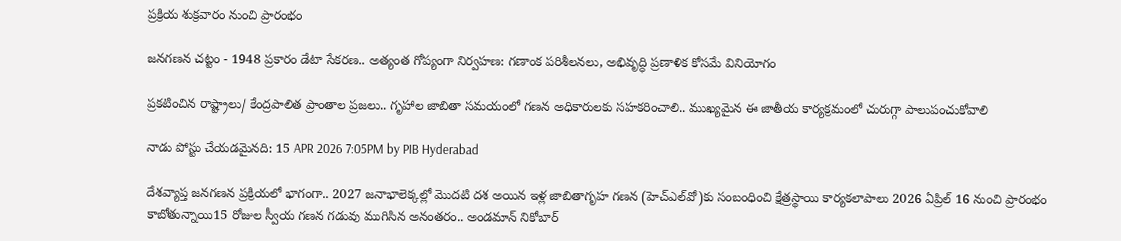ప్రక్రియ శుక్రవారం నుంచి ప్రారంభం

జనగణన చట్టం - 1948 ప్రకారం డేటా సేకరణ.. అత్యంత గోప్యంగా నిర్వహణ: గణాంక పరిశీలనలు, అభివృద్ధి ప్రణాళిక కోసమే వినియోగం

ప్రకటించిన రాష్ట్రాలు/ కేంద్రపాలిత ప్రాంతాల ప్రజలు.. గృహాల జాబితా సమయంలో గణన అధికారులకు సహకరించాలి.. ముఖ్యమైన ఈ జాతీయ కార్యక్రమంలో చురుగ్గా పాలుపంచుకోవాలి

నాడు పోస్టు చేయడమైనది: 15 APR 2026 7:05PM by PIB Hyderabad

దేశవ్యాప్త జనగణన ప్రక్రియలో భాగంగా.. 2027 జనాభాలెక్కల్లో మొదటి దశ అయిన ఇళ్ల జాబితాగృహ గణన (హెచ్ఎల్‌వో)కు సంబంధించి క్షేత్రస్థాయి కార్యకలాపాలు 2026 ఏప్రిల్ 16 నుంచి ప్రారంభం కాబోతున్నాయి15 రోజుల స్వీయ గణన గడువు ముగిసిన అనంతరం.. అండమాన్ నికోబార్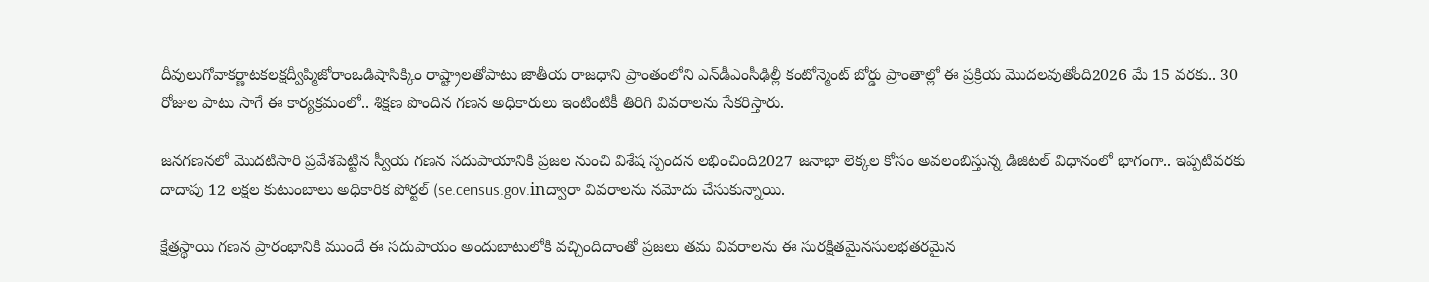దీవులుగోవాకర్ణాటకలక్షద్వీప్మిజోరాంఒడిషాసిక్కిం రాష్ట్రాలతోపాటు జాతీయ రాజధాని ప్రాంతంలోని ఎన్‌డీఎంసీఢిల్లీ కంటోన్మెంట్ బోర్డు ప్రాంతాల్లో ఈ ప్రక్రియ మొదలవుతోంది2026 మే 15 వరకు.. 30 రోజుల పాటు సాగే ఈ కార్యక్రమంలో.. శిక్షణ పొందిన గణన అధికారులు ఇంటింటికీ తిరిగి వివరాలను సేకరిస్తారు.

జనగణనలో మొదటిసారి ప్రవేశపెట్టిన స్వీయ గణన సదుపాయానికి ప్రజల నుంచి విశేష స్పందన లభించింది2027 జనాభా లెక్కల కోసం అవలంబిస్తున్న డిజిటల్ విధానంలో భాగంగా.. ఇప్పటివరకు దాదాపు 12 లక్షల కుటుంబాలు అధికారిక పోర్టల్ (se.census.gov.inద్వారా వివరాలను నమోదు చేసుకున్నాయి.

క్షేత్రస్థాయి గణన ప్రారంభానికి ముందే ఈ సదుపాయం అందుబాటులోకి వచ్చిందిదాంతో ప్రజలు తమ వివరాలను ఈ సురక్షితమైనసులభతరమైన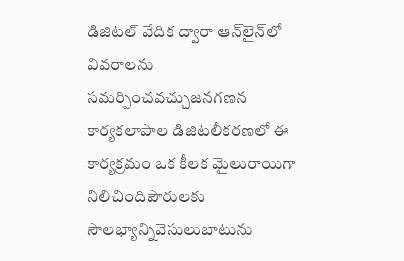డిజిటల్ వేదిక ద్వారా ఆన్‌లైన్‌లో వివరాలను సమర్పించవచ్చుజనగణన కార్యకలాపాల డిజిటలీకరణలో ఈ కార్యక్రమం ఒక కీలక మైలురాయిగా నిలిచిందిపౌరులకు సౌలభ్యాన్నివెసులుబాటును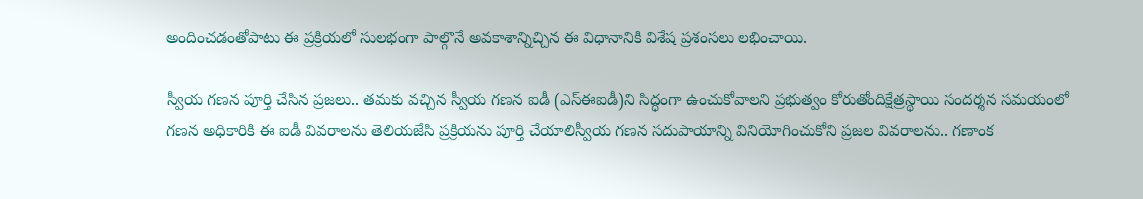అందించడంతోపాటు ఈ ప్రక్రియలో సులభంగా పాల్గొనే అవకాశాన్నిచ్చిన ఈ విధానానికి విశేష ప్రశంసలు లభించాయి.

స్వీయ గణన పూర్తి చేసిన ప్రజలు.. తమకు వచ్చిన స్వీయ గణన ఐడీ (ఎస్ఈఐడీ)ని సిద్ధంగా ఉంచుకోవాలని ప్రభుత్వం కోరుతోందిక్షేత్రస్థాయి సందర్శన సమయంలో గణన అధికారికి ఈ ఐడీ వివరాలను తెలియజేసి ప్రక్రియను పూర్తి చేయాలిస్వీయ గణన సదుపాయాన్ని వినియోగించుకోని ప్రజల వివరాలను.. గణాంక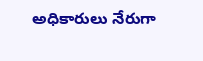అధికారులు నేరుగా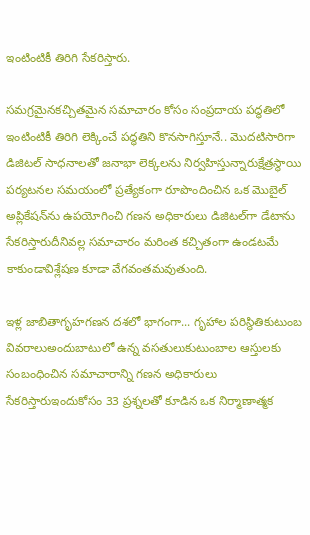ఇంటింటికీ తిరిగి సేకరిస్తారు.

సమగ్రమైనకచ్చితమైన సమాచారం కోసం సంప్రదాయ పద్ధతిలో ఇంటింటికీ తిరిగి లెక్కించే పద్ధతిని కొనసాగిస్తూనే.. మొదటిసారిగా డిజిటల్ సాధనాలతో జనాభా లెక్కలను నిర్వహిస్తున్నారుక్షేత్రస్థాయి పర్యటనల సమయంలో ప్రత్యేకంగా రూపొందించిన ఒక మొబైల్ అప్లికేషన్‌ను ఉపయోగించి గణన అధికారులు డిజిటల్‌గా డేటాను సేకరిస్తారుదీనివల్ల సమాచారం మరింత కచ్చితంగా ఉండటమే కాకుండావిశ్లేషణ కూడా వేగవంతమవుతుంది.

ఇళ్ల జాబితాగృహగణన దశలో భాగంగా... గృహాల పరిస్థితికుటుంబ వివరాలుఅందుబాటులో ఉన్న వసతులుకుటుంబాల ఆస్తులకు సంబంధించిన సమాచారాన్ని గణన అధికారులు సేకరిస్తారుఇందుకోసం 33 ప్రశ్నలతో కూడిన ఒక నిర్మాణాత్మక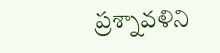ప్రశ్నావళిని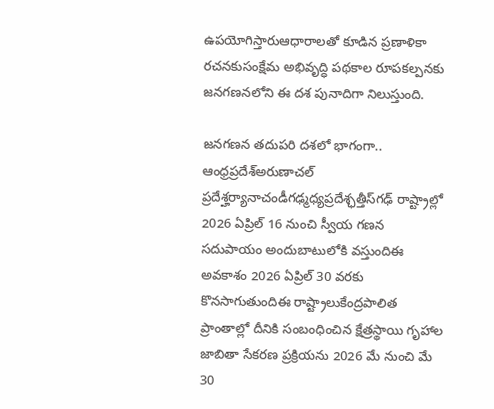ఉపయోగిస్తారుఆధారాలతో కూడిన ప్రణాళికా రచనకుసంక్షేమ అభివృద్ధి పథకాల రూపకల్పనకు జనగణనలోని ఈ దశ పునాదిగా నిలుస్తుంది.

జనగణన తదుపరి దశలో భాగంగా.. ఆంధ్రప్రదేశ్అరుణాచల్ ప్రదేశ్హర్యానాచండీగఢ్మధ్యప్రదేశ్ఛత్తీస్‌గఢ్ రాష్ట్రాల్లో 2026 ఏప్రిల్ 16 నుంచి స్వీయ గణన సదుపాయం అందుబాటులోకి వస్తుందిఈ అవకాశం 2026 ఏప్రిల్ 30 వరకు కొనసాగుతుందిఈ రాష్ట్రాలుకేంద్రపాలిత ప్రాంతాల్లో దీనికి సంబంధించిన క్షేత్రస్థాయి గృహాల జాబితా సేకరణ ప్రక్రియను 2026 మే నుంచి మే 30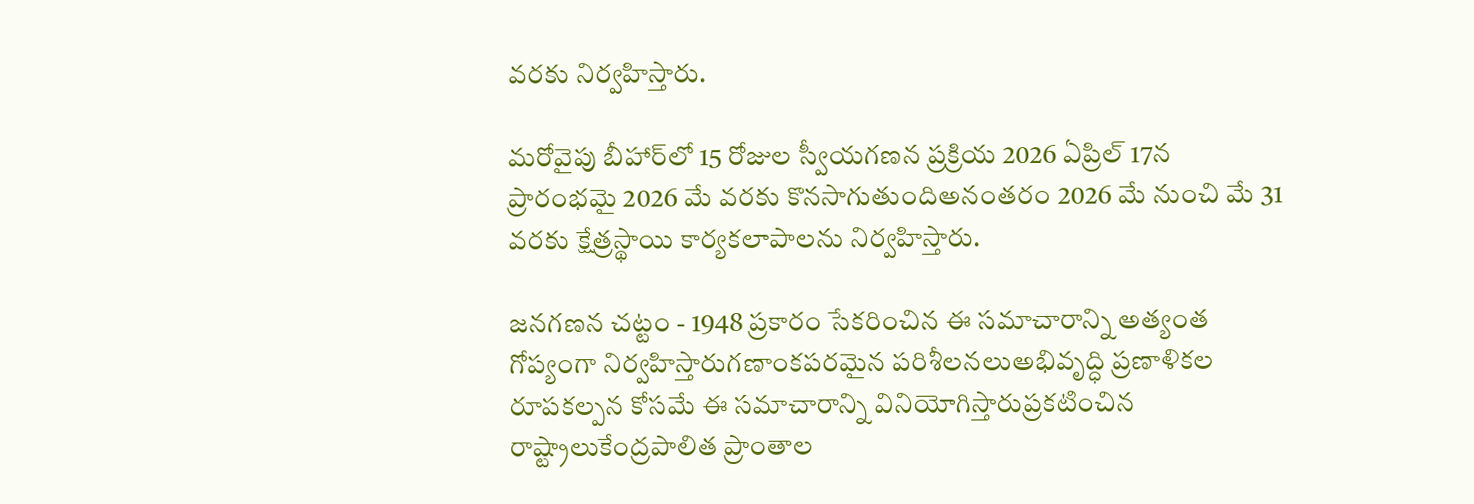వరకు నిర్వహిస్తారు.

మరోవైపు బీహార్‌లో 15 రోజుల స్వీయగణన ప్రక్రియ 2026 ఏప్రిల్ 17న ప్రారంభమై 2026 మే వరకు కొనసాగుతుందిఅనంతరం 2026 మే నుంచి మే 31 వరకు క్షేత్రస్థాయి కార్యకలాపాలను నిర్వహిస్తారు.

జనగణన చట్టం - 1948 ప్రకారం సేకరించిన ఈ సమాచారాన్ని అత్యంత గోప్యంగా నిర్వహిస్తారుగణాంకపరమైన పరిశీలనలుఅభివృద్ధి ప్రణాళికల రూపకల్పన కోసమే ఈ సమాచారాన్ని వినియోగిస్తారుప్రకటించిన రాష్ట్రాలుకేంద్రపాలిత ప్రాంతాల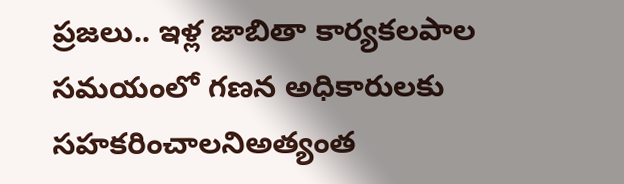ప్రజలు.. ఇళ్ల జాబితా కార్యకలపాల సమయంలో గణన అధికారులకు సహకరించాలనిఅత్యంత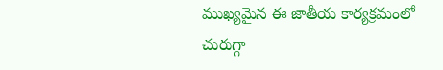ముఖ్యమైన ఈ జాతీయ కార్యక్రమంలో చురుగ్గా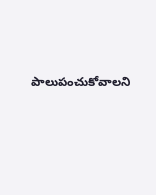పాలుపంచుకోవాలని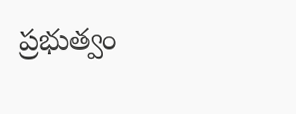ప్రభుత్వం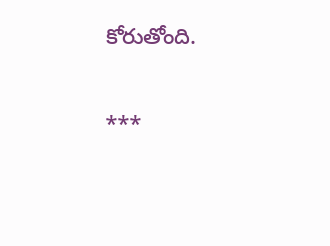కోరుతోంది.

***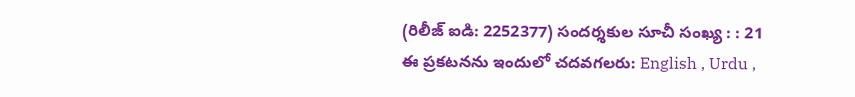(రిలీజ్ ఐడి: 2252377) సందర్శకుల సూచీ సంఖ్య : : 21
ఈ ప్రకటనను ఇందులో చదవగలరు: English , Urdu ,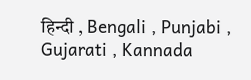हिन्दी , Bengali , Punjabi , Gujarati , Kannada